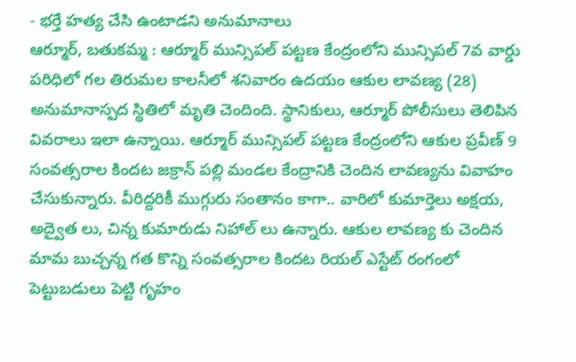- భర్తే హత్య చేసి ఉంటాడని అనుమానాలు
ఆర్మూర్, బతుకమ్మ : ఆర్మూర్ మున్సిపల్ పట్టణ కేంద్రంలోని మున్సిపల్ 7వ వార్డు పరిధిలో గల తిరుమల కాలనీలో శనివారం ఉదయం ఆకుల లావణ్య (28) అనుమానాస్పద స్థితిలో మృతి చెందింది. స్థానికులు, ఆర్మూర్ పోలీసులు తెలిపిన వివరాలు ఇలా ఉన్నాయి. ఆర్మూర్ మున్సిపల్ పట్టణ కేంద్రంలోని ఆకుల ప్రవీణ్ 9 సంవత్సరాల కిందట జక్రాన్ పల్లి మండల కేంద్రానికి చెందిన లావణ్యను వివాహం చేసుకున్నారు. వీరిద్దరికీ ముగ్గురు సంతానం కాగా.. వారిలో కుమార్తెలు అక్షయ, అద్వైత లు, చిన్న కుమారుడు నిహాల్ లు ఉన్నారు. ఆకుల లావణ్య కు చెందిన మామ బుచ్చన్న గత కొన్ని సంవత్సరాల కిందట రియల్ ఎస్టేట్ రంగంలో పెట్టుబడులు పెట్టి గృహం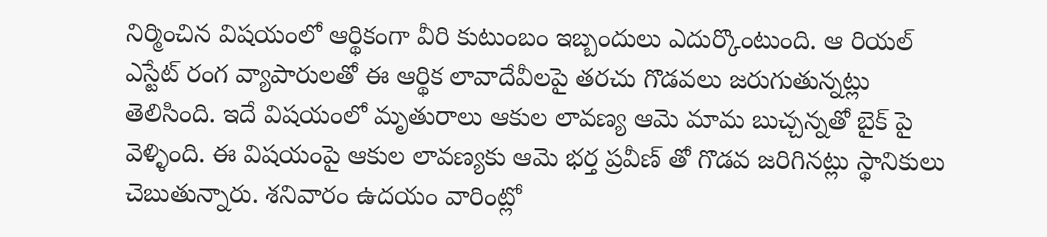నిర్మించిన విషయంలో ఆర్థికంగా వీరి కుటుంబం ఇబ్బందులు ఎదుర్కొంటుంది. ఆ రియల్ ఎస్టేట్ రంగ వ్యాపారులతో ఈ ఆర్థిక లావాదేవీలపై తరచు గొడవలు జరుగుతున్నట్లు తెలిసింది. ఇదే విషయంలో మృతురాలు ఆకుల లావణ్య ఆమె మామ బుచ్చన్నతో బైక్ పై వెళ్ళింది. ఈ విషయంపై ఆకుల లావణ్యకు ఆమె భర్త ప్రవీణ్ తో గొడవ జరిగినట్లు స్థానికులు చెబుతున్నారు. శనివారం ఉదయం వారింట్లో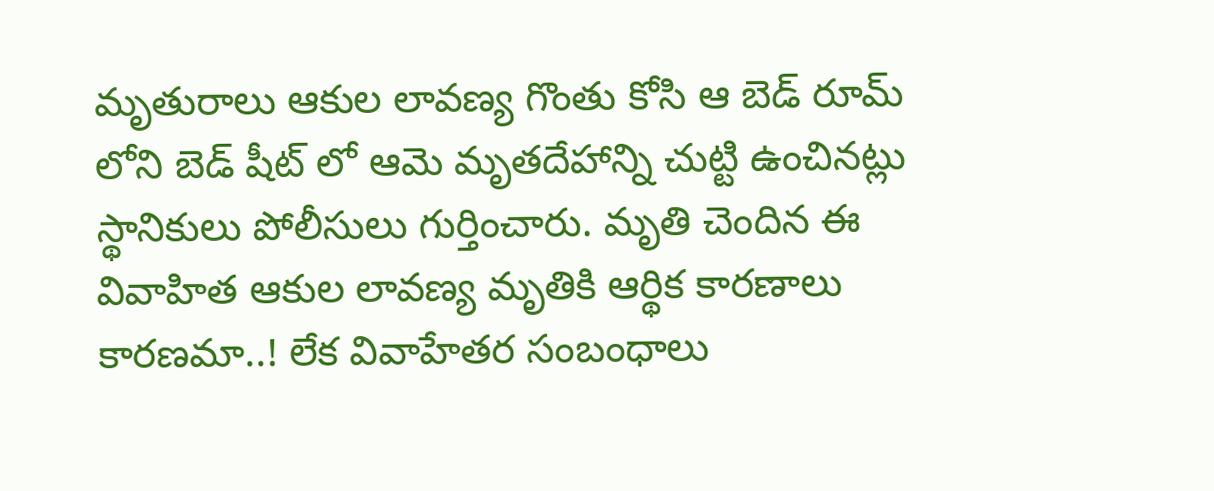మృతురాలు ఆకుల లావణ్య గొంతు కోసి ఆ బెడ్ రూమ్ లోని బెడ్ షీట్ లో ఆమె మృతదేహాన్ని చుట్టి ఉంచినట్లు స్థానికులు పోలీసులు గుర్తించారు. మృతి చెందిన ఈ వివాహిత ఆకుల లావణ్య మృతికి ఆర్థిక కారణాలు కారణమా..! లేక వివాహేతర సంబంధాలు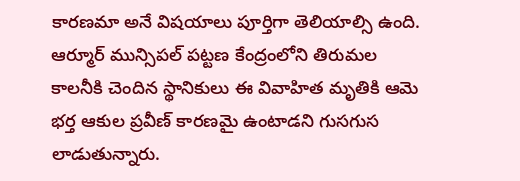కారణమా అనే విషయాలు పూర్తిగా తెలియాల్సి ఉంది. ఆర్మూర్ మున్సిపల్ పట్టణ కేంద్రంలోని తిరుమల కాలనీకి చెందిన స్థానికులు ఈ వివాహిత మృతికి ఆమె భర్త ఆకుల ప్రవీణ్ కారణమై ఉంటాడని గుసగుస లాడుతున్నారు.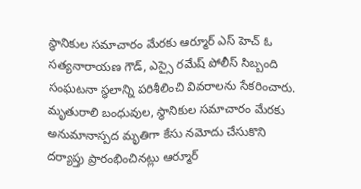స్థానికుల సమాచారం మేరకు ఆర్మూర్ ఎస్ హెచ్ ఓ సత్యనారాయణ గౌడ్, ఎస్సై రమేష్ పోలీస్ సిబ్బంది సంఘటనా స్థలాన్ని పరిశీలించి వివరాలను సేకరించారు. మృతురాలి బంధువుల, స్థానికుల సమాచారం మేరకు అనుమానాస్పద మృతిగా కేసు నమోదు చేసుకొని దర్యాప్తు ప్రారంభించినట్లు ఆర్మూర్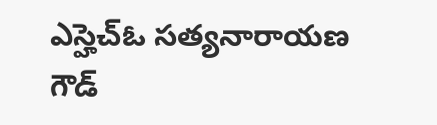ఎస్హెచ్ఓ సత్యనారాయణ గౌడ్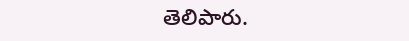తెలిపారు.